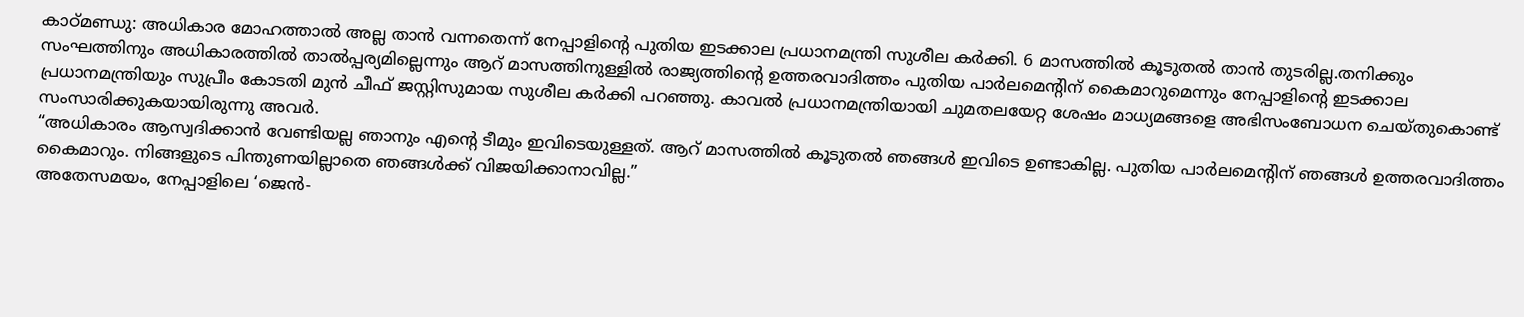കാഠ്മണ്ഡു: അധികാര മോഹത്താൽ അല്ല താൻ വന്നതെന്ന് നേപ്പാളിന്റെ പുതിയ ഇടക്കാല പ്രധാനമന്ത്രി സുശീല കർക്കി. 6 മാസത്തിൽ കൂടുതൽ താൻ തുടരില്ല.തനിക്കും സംഘത്തിനും അധികാരത്തിൽ താൽപ്പര്യമില്ലെന്നും ആറ് മാസത്തിനുള്ളിൽ രാജ്യത്തിന്റെ ഉത്തരവാദിത്തം പുതിയ പാർലമെന്റിന് കൈമാറുമെന്നും നേപ്പാളിന്റെ ഇടക്കാല പ്രധാനമന്ത്രിയും സുപ്രീം കോടതി മുൻ ചീഫ് ജസ്റ്റിസുമായ സുശീല കർക്കി പറഞ്ഞു. കാവൽ പ്രധാനമന്ത്രിയായി ചുമതലയേറ്റ ശേഷം മാധ്യമങ്ങളെ അഭിസംബോധന ചെയ്തുകൊണ്ട് സംസാരിക്കുകയായിരുന്നു അവർ.
“അധികാരം ആസ്വദിക്കാൻ വേണ്ടിയല്ല ഞാനും എന്റെ ടീമും ഇവിടെയുള്ളത്. ആറ് മാസത്തിൽ കൂടുതൽ ഞങ്ങൾ ഇവിടെ ഉണ്ടാകില്ല. പുതിയ പാർലമെന്റിന് ഞങ്ങൾ ഉത്തരവാദിത്തം കൈമാറും. നിങ്ങളുടെ പിന്തുണയില്ലാതെ ഞങ്ങൾക്ക് വിജയിക്കാനാവില്ല.”
അതേസമയം, നേപ്പാളിലെ ‘ജെൻ-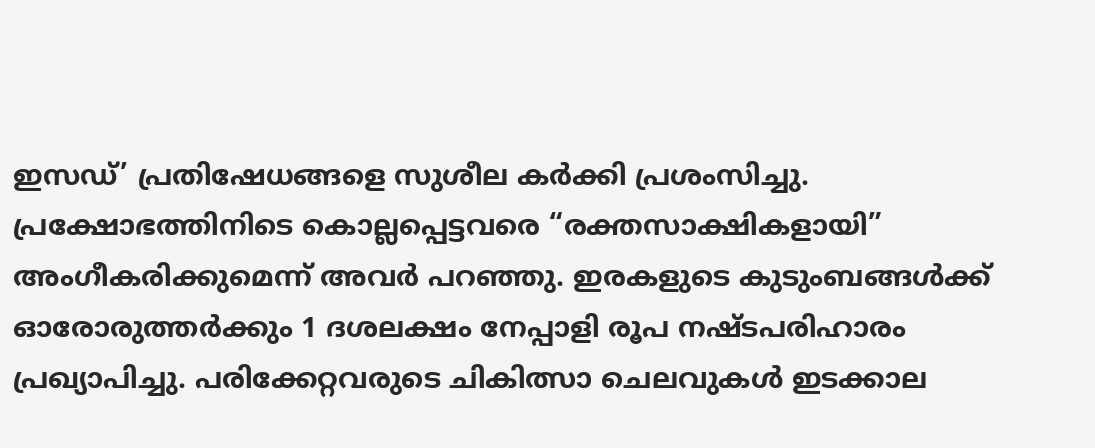ഇസഡ്’ പ്രതിഷേധങ്ങളെ സുശീല കർക്കി പ്രശംസിച്ചു. പ്രക്ഷോഭത്തിനിടെ കൊല്ലപ്പെട്ടവരെ “രക്തസാക്ഷികളായി” അംഗീകരിക്കുമെന്ന് അവർ പറഞ്ഞു. ഇരകളുടെ കുടുംബങ്ങൾക്ക് ഓരോരുത്തർക്കും 1 ദശലക്ഷം നേപ്പാളി രൂപ നഷ്ടപരിഹാരം പ്രഖ്യാപിച്ചു. പരിക്കേറ്റവരുടെ ചികിത്സാ ചെലവുകൾ ഇടക്കാല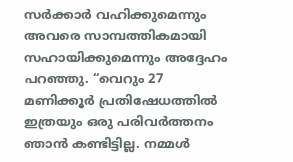സർക്കാർ വഹിക്കുമെന്നും അവരെ സാമ്പത്തികമായി സഹായിക്കുമെന്നും അദ്ദേഹം പറഞ്ഞു. “വെറും 27 മണിക്കൂർ പ്രതിഷേധത്തിൽ ഇത്രയും ഒരു പരിവർത്തനം ഞാൻ കണ്ടിട്ടില്ല. നമ്മൾ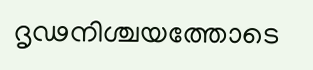ദൃഢനിശ്ചയത്തോടെ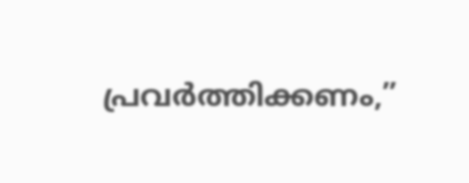പ്രവർത്തിക്കണം,”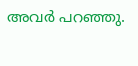അവർ പറഞ്ഞു.